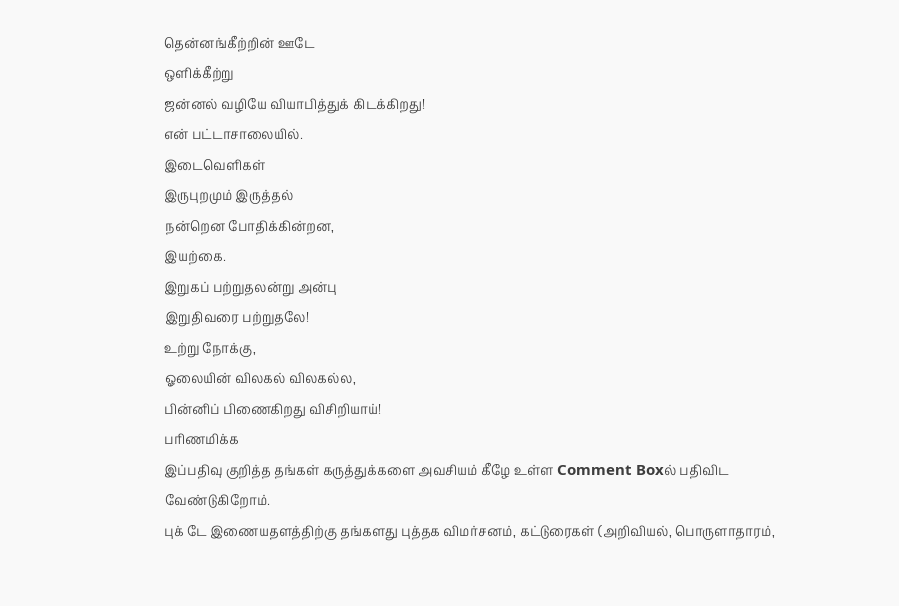தென்னங்கீற்றின் ஊடே
ஒளிக்கீற்று
ஜன்னல் வழியே வியாபித்துக் கிடக்கிறது!
என் பட்டாசாலையில்.
இடைவெளிகள்
இருபுறமும் இருத்தல்
நன்றென போதிக்கின்றன,
இயற்கை.
இறுகப் பற்றுதலன்று அன்பு
இறுதிவரை பற்றுதலே!
உற்று நோக்கு,
ஓலையின் விலகல் விலகல்ல,
பின்னிப் பிணைகிறது விசிறியாய்!
பரிணமிக்க
இப்பதிவு குறித்த தங்கள் கருத்துக்களை அவசியம் கீழே உள்ள Comment Boxல் பதிவிட வேண்டுகிறோம்.
புக் டே இணையதளத்திற்கு தங்களது புத்தக விமர்சனம், கட்டுரைகள் (அறிவியல், பொருளாதாரம்,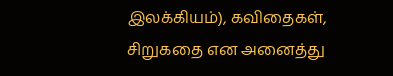இலக்கியம்), கவிதைகள், சிறுகதை என அனைத்து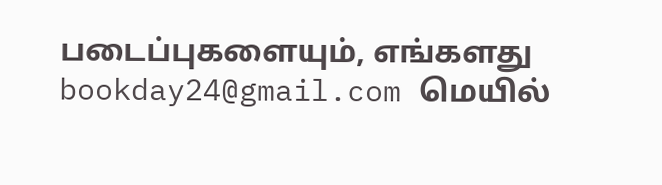படைப்புகளையும், எங்களது bookday24@gmail.com மெயில்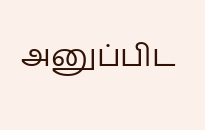அனுப்பிட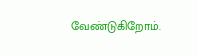வேண்டுகிறோம்.